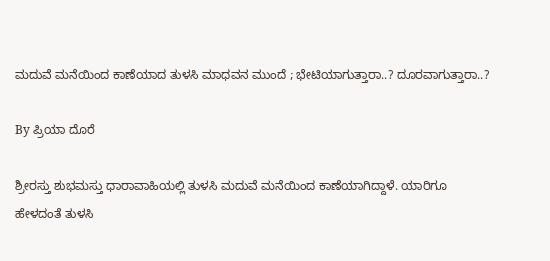ಮದುವೆ ಮನೆಯಿಂದ ಕಾಣೆಯಾದ ತುಳಸಿ ಮಾಧವನ ಮುಂದೆ ; ಭೇಟಿಯಾಗುತ್ತಾರಾ..? ದೂರವಾಗುತ್ತಾರಾ..?

By ಪ್ರಿಯಾ ದೊರೆ

ಶ್ರೀರಸ್ತು ಶುಭಮಸ್ತು ಧಾರಾವಾಹಿಯಲ್ಲಿ ತುಳಸಿ ಮದುವೆ ಮನೆಯಿಂದ ಕಾಣೆಯಾಗಿದ್ದಾಳೆ. ಯಾರಿಗೂ ಹೇಳದಂತೆ ತುಳಸಿ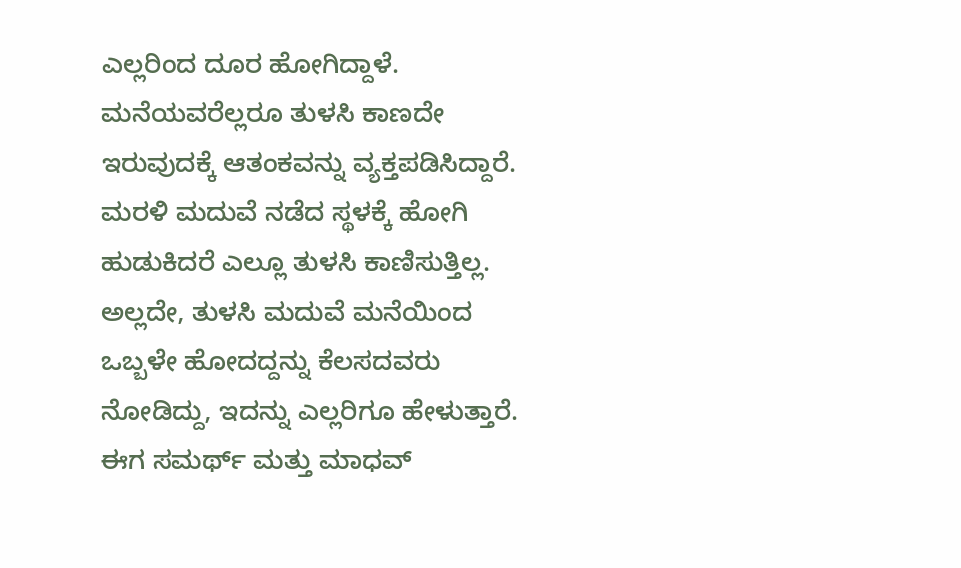ಎಲ್ಲರಿಂದ ದೂರ ಹೋಗಿದ್ದಾಳೆ. ಮನೆಯವರೆಲ್ಲರೂ ತುಳಸಿ ಕಾಣದೇ ಇರುವುದಕ್ಕೆ ಆತಂಕವನ್ನು ವ್ಯಕ್ತಪಡಿಸಿದ್ದಾರೆ. ಮರಳಿ ಮದುವೆ ನಡೆದ ಸ್ಥಳಕ್ಕೆ ಹೋಗಿ ಹುಡುಕಿದರೆ ಎಲ್ಲೂ ತುಳಸಿ ಕಾಣಿಸುತ್ತಿಲ್ಲ. ಅಲ್ಲದೇ, ತುಳಸಿ ಮದುವೆ ಮನೆಯಿಂದ ಒಬ್ಬಳೇ ಹೋದದ್ದನ್ನು ಕೆಲಸದವರು ನೋಡಿದ್ದು, ಇದನ್ನು ಎಲ್ಲರಿಗೂ ಹೇಳುತ್ತಾರೆ. ಈಗ ಸಮರ್ಥ್ ಮತ್ತು ಮಾಧವ್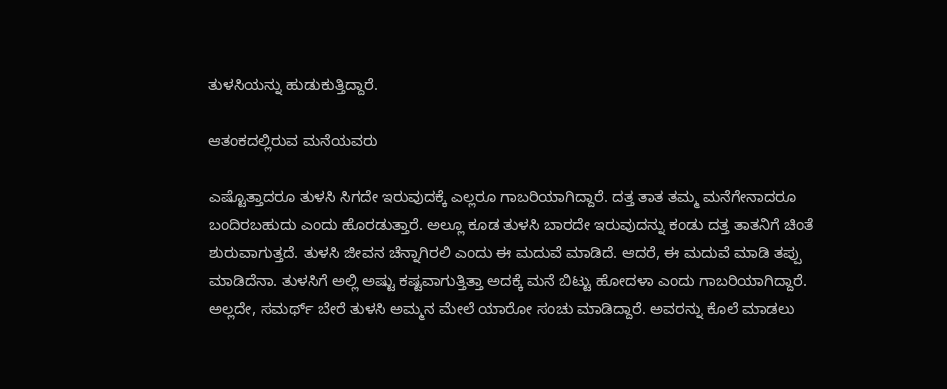ತುಳಸಿಯನ್ನು ಹುಡುಕುತ್ತಿದ್ದಾರೆ.

ಆತಂಕದಲ್ಲಿರುವ ಮನೆಯವರು

ಎಷ್ಟೊತ್ತಾದರೂ ತುಳಸಿ ಸಿಗದೇ ಇರುವುದಕ್ಕೆ ಎಲ್ಲರೂ ಗಾಬರಿಯಾಗಿದ್ದಾರೆ. ದತ್ತ ತಾತ ತಮ್ಮ ಮನೆಗೇನಾದರೂ ಬಂದಿರಬಹುದು ಎಂದು ಹೊರಡುತ್ತಾರೆ. ಅಲ್ಲೂ ಕೂಡ ತುಳಸಿ ಬಾರದೇ ಇರುವುದನ್ನು ಕಂಡು ದತ್ತ ತಾತನಿಗೆ ಚಿಂತೆ ಶುರುವಾಗುತ್ತದೆ. ತುಳಸಿ ಜೀವನ ಚೆನ್ನಾಗಿರಲಿ ಎಂದು ಈ ಮದುವೆ ಮಾಡಿದೆ. ಆದರೆ, ಈ ಮದುವೆ ಮಾಡಿ ತಪ್ಪು ಮಾಡಿದೆನಾ. ತುಳಸಿಗೆ ಅಲ್ಲಿ ಅಷ್ಟು ಕಷ್ಟವಾಗುತ್ತಿತ್ತಾ ಅದಕ್ಕೆ ಮನೆ ಬಿಟ್ಟು ಹೋದಳಾ ಎಂದು ಗಾಬರಿಯಾಗಿದ್ದಾರೆ. ಅಲ್ಲದೇ, ಸಮರ್ಥ್ ಬೇರೆ ತುಳಸಿ ಅಮ್ಮನ ಮೇಲೆ ಯಾರೋ ಸಂಚು ಮಾಡಿದ್ದಾರೆ. ಅವರನ್ನು ಕೊಲೆ ಮಾಡಲು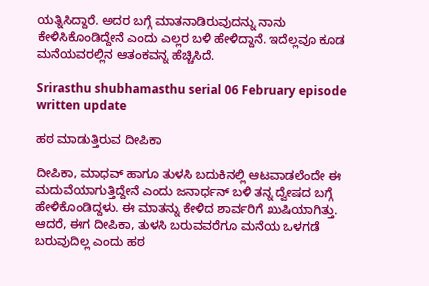ಯತ್ನಿಸಿದ್ದಾರೆ. ಅದರ ಬಗ್ಗೆ ಮಾತನಾಡಿರುವುದನ್ನು ನಾನು ಕೇಳಿಸಿಕೊಂಡಿದ್ದೇನೆ ಎಂದು ಎಲ್ಲರ ಬಳಿ ಹೇಳಿದ್ದಾನೆ. ಇದೆಲ್ಲವೂ ಕೂಡ ಮನೆಯವರಲ್ಲಿನ ಆತಂಕವನ್ನ ಹೆಚ್ಚಿಸಿದೆ.

Srirasthu shubhamasthu serial 06 February episode written update

ಹಠ ಮಾಡುತ್ತಿರುವ ದೀಪಿಕಾ

ದೀಪಿಕಾ, ಮಾಧವ್ ಹಾಗೂ ತುಳಸಿ ಬದುಕಿನಲ್ಲಿ ಆಟವಾಡಲೆಂದೇ ಈ ಮದುವೆಯಾಗುತ್ತಿದ್ದೇನೆ ಎಂದು ಜನಾರ್ಧನ್ ಬಳಿ ತನ್ನ ದ್ವೇಷದ ಬಗ್ಗೆ ಹೇಳಿಕೊಂಡಿದ್ದಳು. ಈ ಮಾತನ್ನು ಕೇಳಿದ ಶಾರ್ವರಿಗೆ ಖುಷಿಯಾಗಿತ್ತು. ಆದರೆ, ಈಗ ದೀಪಿಕಾ, ತುಳಸಿ ಬರುವವರೆಗೂ ಮನೆಯ ಒಳಗಡೆ ಬರುವುದಿಲ್ಲ ಎಂದು ಹಠ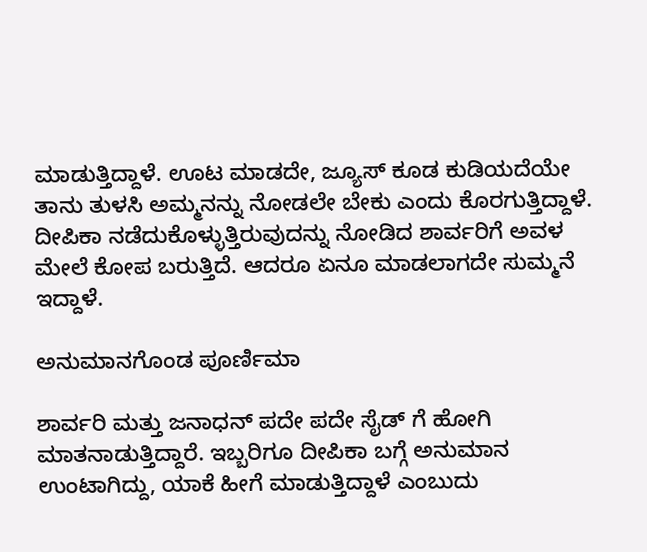ಮಾಡುತ್ತಿದ್ದಾಳೆ. ಊಟ ಮಾಡದೇ, ಜ್ಯೂಸ್ ಕೂಡ ಕುಡಿಯದೆಯೇ ತಾನು ತುಳಸಿ ಅಮ್ಮನನ್ನು ನೋಡಲೇ ಬೇಕು ಎಂದು ಕೊರಗುತ್ತಿದ್ದಾಳೆ. ದೀಪಿಕಾ ನಡೆದುಕೊಳ್ಳುತ್ತಿರುವುದನ್ನು ನೋಡಿದ ಶಾರ್ವರಿಗೆ ಅವಳ ಮೇಲೆ ಕೋಪ ಬರುತ್ತಿದೆ. ಆದರೂ ಏನೂ ಮಾಡಲಾಗದೇ ಸುಮ್ಮನೆ ಇದ್ದಾಳೆ.

ಅನುಮಾನಗೊಂಡ ಪೂರ್ಣಿಮಾ

ಶಾರ್ವರಿ ಮತ್ತು ಜನಾಧನ್ ಪದೇ ಪದೇ ಸೈಡ್ ಗೆ ಹೋಗಿ ಮಾತನಾಡುತ್ತಿದ್ದಾರೆ. ಇಬ್ಬರಿಗೂ ದೀಪಿಕಾ ಬಗ್ಗೆ ಅನುಮಾನ ಉಂಟಾಗಿದ್ದು, ಯಾಕೆ ಹೀಗೆ ಮಾಡುತ್ತಿದ್ದಾಳೆ ಎಂಬುದು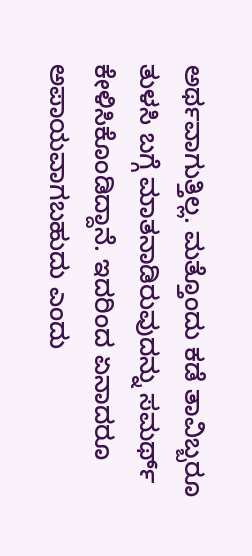ಅರ್ಥವಾಗುತ್ತಿಲ್ಲ. ಮತ್ತೊಂದು ಕಡೆ ತಾವಿಬ್ಬರೂ ತುಳಸಿ ಬಗ್ಗೆ ಮಾತನಾಡಿರುವುದನ್ನು ಸಮರ್ಥ್ ಕೇಳಿಸಿಕೊಂಡಿದ್ದಾನೆ. ಇದರಿಂದ ಏನಾದರೂ ಅಪಾಯವಾಗಬಹುದು ಎಂದು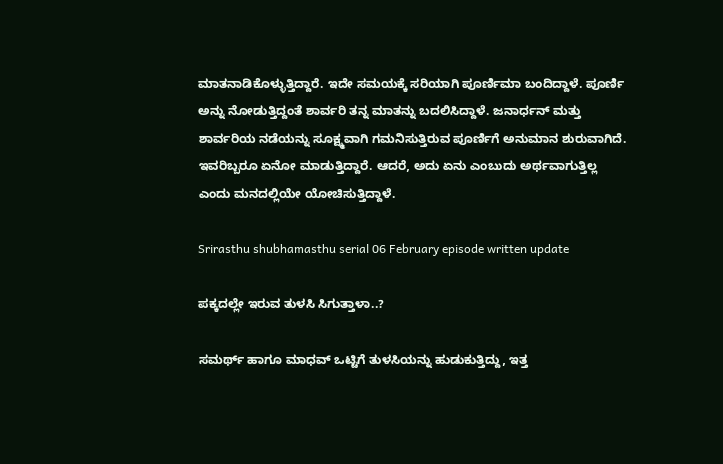ಮಾತನಾಡಿಕೊಳ್ಳುತ್ತಿದ್ದಾರೆ. ಇದೇ ಸಮಯಕ್ಕೆ ಸರಿಯಾಗಿ ಪೂರ್ಣಿಮಾ ಬಂದಿದ್ದಾಳೆ. ಪೂರ್ಣಿ ಅನ್ನು ನೋಡುತ್ತಿದ್ದಂತೆ ಶಾರ್ವರಿ ತನ್ನ ಮಾತನ್ನು ಬದಲಿಸಿದ್ದಾಳೆ. ಜನಾರ್ಧನ್ ಮತ್ತು ಶಾರ್ವರಿಯ ನಡೆಯನ್ನು ಸೂಕ್ಷ್ಮವಾಗಿ ಗಮನಿಸುತ್ತಿರುವ ಪೂರ್ಣಿಗೆ ಅನುಮಾನ ಶುರುವಾಗಿದೆ. ಇವರಿಬ್ಬರೂ ಏನೋ ಮಾಡುತ್ತಿದ್ದಾರೆ. ಆದರೆ, ಅದು ಏನು ಎಂಬುದು ಅರ್ಥವಾಗುತ್ತಿಲ್ಲ ಎಂದು ಮನದಲ್ಲಿಯೇ ಯೋಚಿಸುತ್ತಿದ್ದಾಳೆ.

Srirasthu shubhamasthu serial 06 February episode written update

ಪಕ್ಕದಲ್ಲೇ ಇರುವ ತುಳಸಿ ಸಿಗುತ್ತಾಳಾ..?

ಸಮರ್ಥ್ ಹಾಗೂ ಮಾಧವ್ ಒಟ್ಟಿಗೆ ತುಳಸಿಯನ್ನು ಹುಡುಕುತ್ತಿದ್ದು, ಇತ್ತ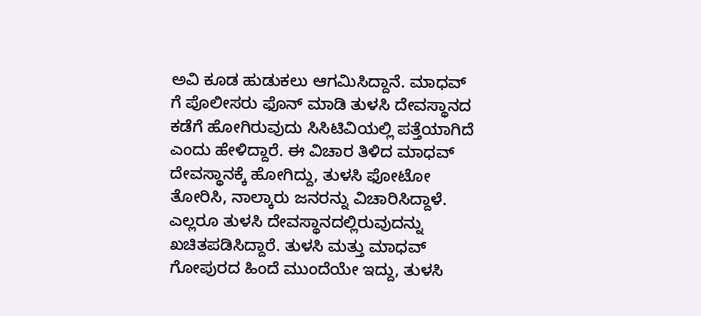ಅವಿ ಕೂಡ ಹುಡುಕಲು ಆಗಮಿಸಿದ್ದಾನೆ. ಮಾಧವ್ ಗೆ ಪೊಲೀಸರು ಫೊನ್ ಮಾಡಿ ತುಳಸಿ ದೇವಸ್ಥಾನದ ಕಡೆಗೆ ಹೋಗಿರುವುದು ಸಿಸಿಟಿವಿಯಲ್ಲಿ ಪತ್ತೆಯಾಗಿದೆ ಎಂದು ಹೇಳಿದ್ದಾರೆ. ಈ ವಿಚಾರ ತಿಳಿದ ಮಾಧವ್ ದೇವಸ್ಥಾನಕ್ಕೆ ಹೋಗಿದ್ದು, ತುಳಸಿ ಫೋಟೋ ತೋರಿಸಿ, ನಾಲ್ಕಾರು ಜನರನ್ನು ವಿಚಾರಿಸಿದ್ದಾಳೆ. ಎಲ್ಲರೂ ತುಳಸಿ ದೇವಸ್ಥಾನದಲ್ಲಿರುವುದನ್ನು ಖಚಿತಪಡಿಸಿದ್ದಾರೆ. ತುಳಸಿ ಮತ್ತು ಮಾಧವ್ ಗೋಪುರದ ಹಿಂದೆ ಮುಂದೆಯೇ ಇದ್ದು, ತುಳಸಿ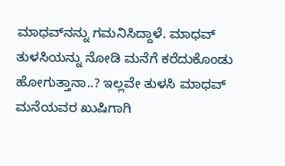ಮಾಧವ್‌ನನ್ನು ಗಮನಿಸಿದ್ದಾಳೆ. ಮಾಧವ್ ತುಳಸಿಯನ್ನು ನೋಡಿ ಮನೆಗೆ ಕರೆದುಕೊಂಡು ಹೋಗುತ್ತಾನಾ..? ಇಲ್ಲವೇ ತುಳಸಿ ಮಾಧವ್ ಮನೆಯವರ ಖುಷಿಗಾಗಿ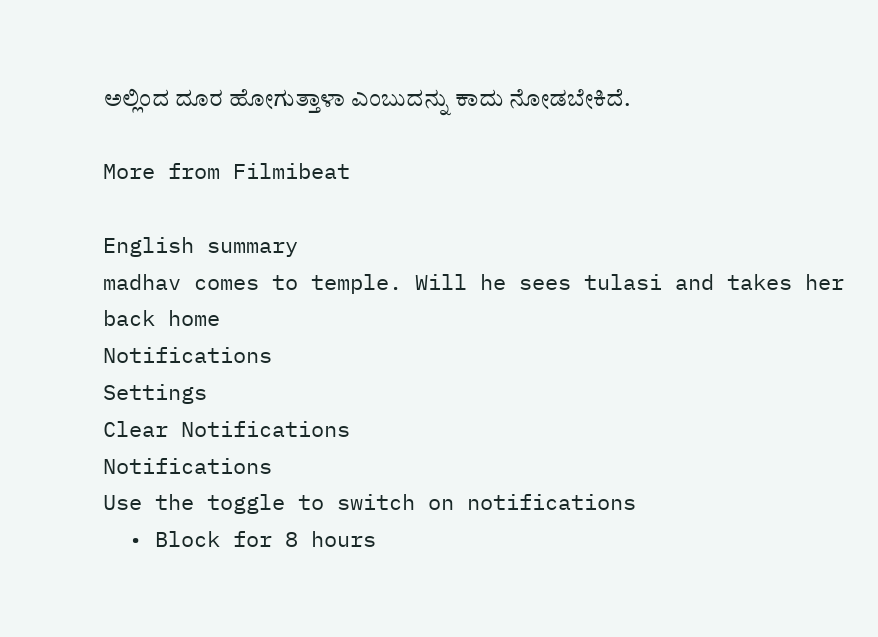ಅಲ್ಲಿಂದ ದೂರ ಹೋಗುತ್ತಾಳಾ ಎಂಬುದನ್ನು ಕಾದು ನೋಡಬೇಕಿದೆ.

More from Filmibeat

English summary
madhav comes to temple. Will he sees tulasi and takes her back home
Notifications
Settings
Clear Notifications
Notifications
Use the toggle to switch on notifications
  • Block for 8 hours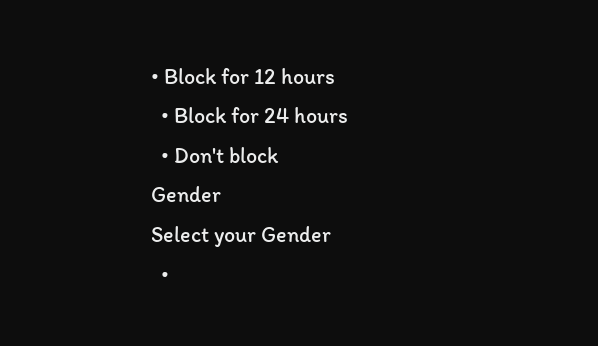• Block for 12 hours
  • Block for 24 hours
  • Don't block
Gender
Select your Gender
  •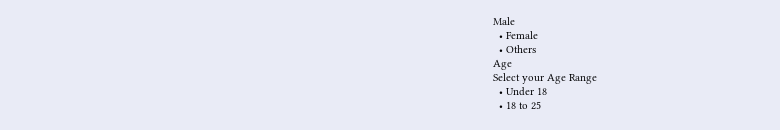Male
  • Female
  • Others
Age
Select your Age Range
  • Under 18
  • 18 to 25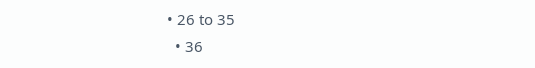• 26 to 35
  • 36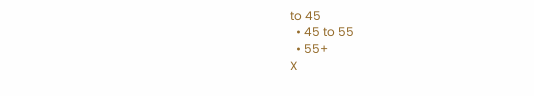to 45
  • 45 to 55
  • 55+
X